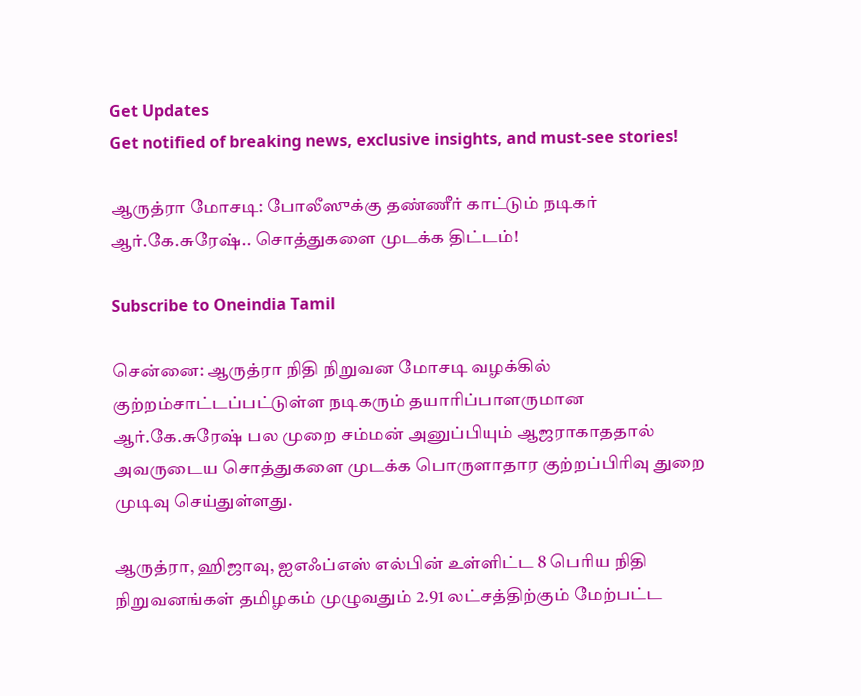Get Updates
Get notified of breaking news, exclusive insights, and must-see stories!

ஆருத்ரா மோசடி: போலீஸுக்கு தண்ணீர் காட்டும் நடிகர் ஆர்.கே.சுரேஷ்.. சொத்துகளை முடக்க திட்டம்!

Subscribe to Oneindia Tamil

சென்னை: ஆருத்ரா நிதி நிறுவன மோசடி வழக்கில் குற்றம்சாட்டப்பட்டுள்ள நடிகரும் தயாரிப்பாளருமான ஆர்.கே.சுரேஷ் பல முறை சம்மன் அனுப்பியும் ஆஜராகாததால் அவருடைய சொத்துகளை முடக்க பொருளாதார குற்றப்பிரிவு துறை முடிவு செய்துள்ளது.

ஆருத்ரா, ஹிஜாவு, ஐஎஃப்எஸ் எல்பின் உள்ளிட்ட 8 பெரிய நிதி நிறுவனங்கள் தமிழகம் முழுவதும் 2.91 லட்சத்திற்கும் மேற்பட்ட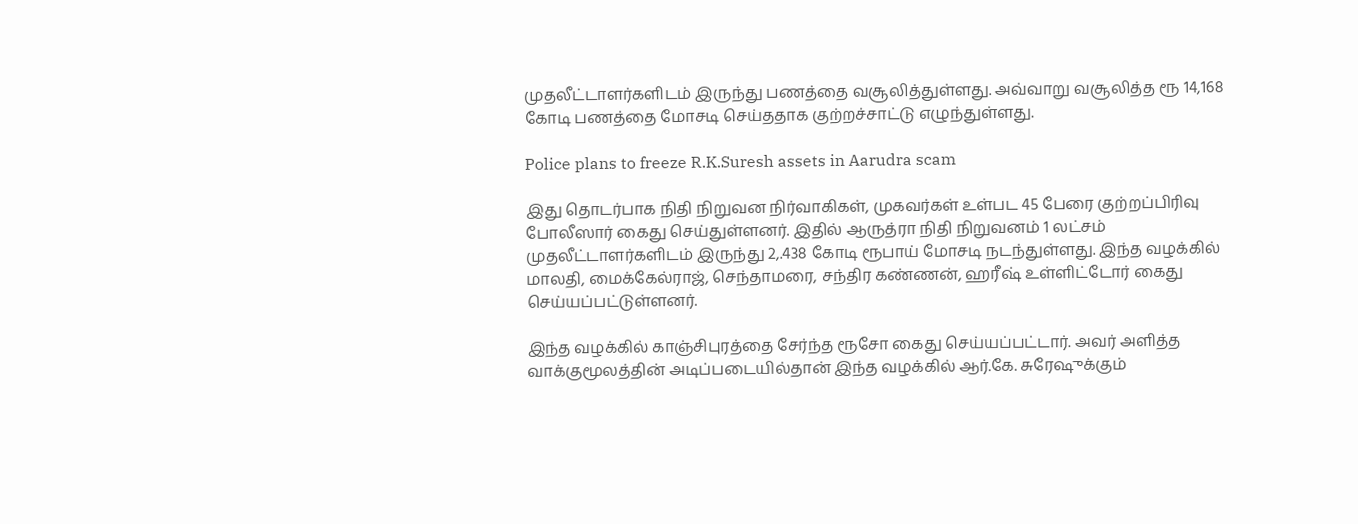முதலீட்டாளர்களிடம் இருந்து பணத்தை வசூலித்துள்ளது. அவ்வாறு வசூலித்த ரூ 14,168 கோடி பணத்தை மோசடி செய்ததாக குற்றச்சாட்டு எழுந்துள்ளது.

Police plans to freeze R.K.Suresh assets in Aarudra scam

இது தொடர்பாக நிதி நிறுவன நிர்வாகிகள், முகவர்கள் உள்பட 45 பேரை குற்றப்பிரிவு போலீஸார் கைது செய்துள்ளனர். இதில் ஆருத்ரா நிதி நிறுவனம் 1 லட்சம் முதலீட்டாளர்களிடம் இருந்து 2,.438 கோடி ரூபாய் மோசடி நடந்துள்ளது. இந்த வழக்கில் மாலதி, மைக்கேல்ராஜ், செந்தாமரை, சந்திர கண்ணன், ஹரீஷ் உள்ளிட்டோர் கைது செய்யப்பட்டுள்ளனர்.

இந்த வழக்கில் காஞ்சிபுரத்தை சேர்ந்த ரூசோ கைது செய்யப்பட்டார். அவர் அளித்த வாக்குமூலத்தின் அடிப்படையில்தான் இந்த வழக்கில் ஆர்.கே. சுரேஷுக்கும்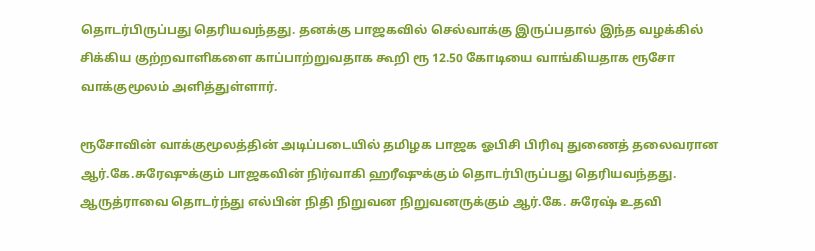தொடர்பிருப்பது தெரியவந்தது. தனக்கு பாஜகவில் செல்வாக்கு இருப்பதால் இந்த வழக்கில் சிக்கிய குற்றவாளிகளை காப்பாற்றுவதாக கூறி ரூ 12.50 கோடியை வாங்கியதாக ரூசோ வாக்குமூலம் அளித்துள்ளார்.

ரூசோவின் வாக்குமூலத்தின் அடிப்படையில் தமிழக பாஜக ஓபிசி பிரிவு துணைத் தலைவரான ஆர்.கே.சுரேஷுக்கும் பாஜகவின் நிர்வாகி ஹரீஷுக்கும் தொடர்பிருப்பது தெரியவந்தது. ஆருத்ராவை தொடர்ந்து எல்பின் நிதி நிறுவன நிறுவனருக்கும் ஆர்.கே. சுரேஷ் உதவி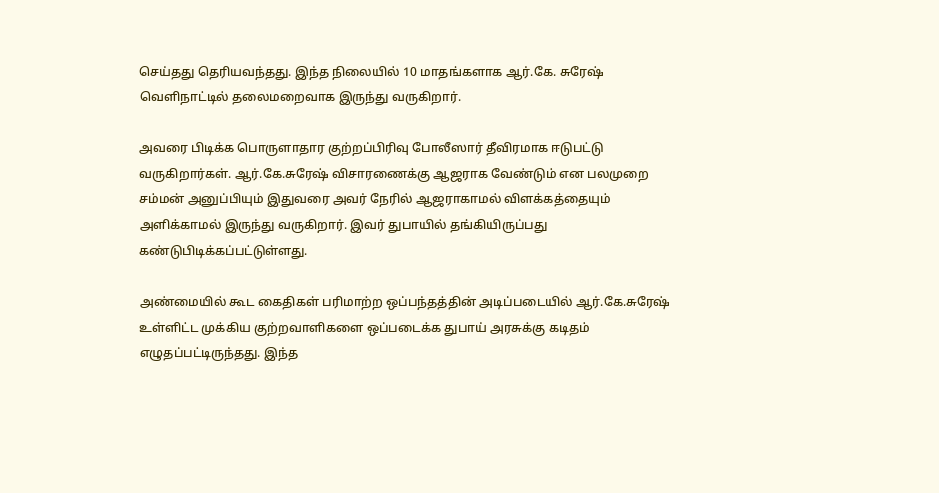செய்தது தெரியவந்தது. இந்த நிலையில் 10 மாதங்களாக ஆர்.கே. சுரேஷ் வெளிநாட்டில் தலைமறைவாக இருந்து வருகிறார்.

அவரை பிடிக்க பொருளாதார குற்றப்பிரிவு போலீஸார் தீவிரமாக ஈடுபட்டு வருகிறார்கள். ஆர்.கே.சுரேஷ் விசாரணைக்கு ஆஜராக வேண்டும் என பலமுறை சம்மன் அனுப்பியும் இதுவரை அவர் நேரில் ஆஜராகாமல் விளக்கத்தையும் அளிக்காமல் இருந்து வருகிறார். இவர் துபாயில் தங்கியிருப்பது கண்டுபிடிக்கப்பட்டுள்ளது.

அண்மையில் கூட கைதிகள் பரிமாற்ற ஒப்பந்தத்தின் அடிப்படையில் ஆர்.கே.சுரேஷ் உள்ளிட்ட முக்கிய குற்றவாளிகளை ஒப்படைக்க துபாய் அரசுக்கு கடிதம் எழுதப்பட்டிருந்தது. இந்த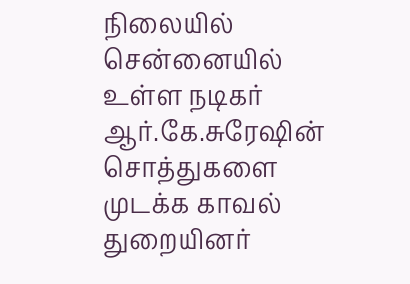நிலையில் சென்னையில் உள்ள நடிகர் ஆர்.கே.சுரேஷின் சொத்துகளை முடக்க காவல் துறையினர்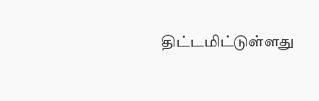திட்டமிட்டுள்ளது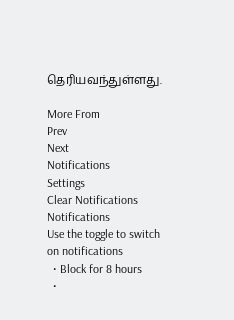தெரியவந்துள்ளது.

More From
Prev
Next
Notifications
Settings
Clear Notifications
Notifications
Use the toggle to switch on notifications
  • Block for 8 hours
  •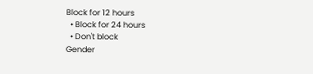Block for 12 hours
  • Block for 24 hours
  • Don't block
Gender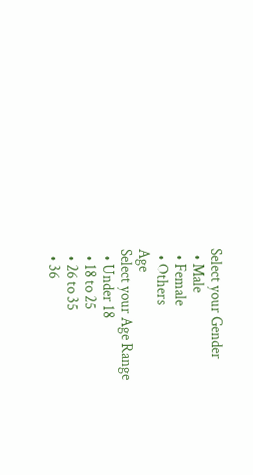Select your Gender
  • Male
  • Female
  • Others
Age
Select your Age Range
  • Under 18
  • 18 to 25
  • 26 to 35
  • 36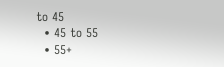to 45
  • 45 to 55
  • 55+